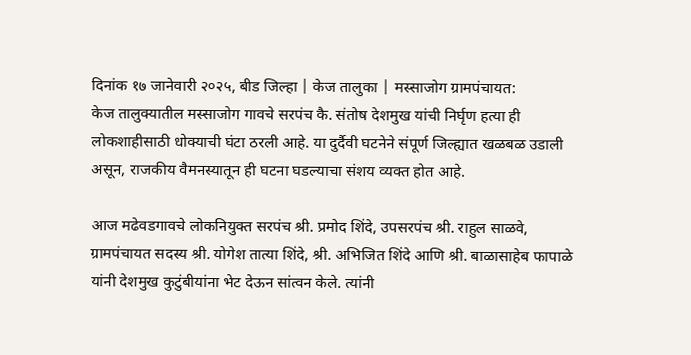दिनांक १७ जानेवारी २०२५, बीड जिल्हा | केज तालुका | मस्साजोग ग्रामपंचायत:
केज तालुक्यातील मस्साजोग गावचे सरपंच कै. संतोष देशमुख यांची निर्घृण हत्या ही लोकशाहीसाठी धोक्याची घंटा ठरली आहे. या दुर्दैवी घटनेने संपूर्ण जिल्ह्यात खळबळ उडाली असून, राजकीय वैमनस्यातून ही घटना घडल्याचा संशय व्यक्त होत आहे.

आज मढेवडगावचे लोकनियुक्त सरपंच श्री. प्रमोद शिंदे, उपसरपंच श्री. राहुल साळवे, ग्रामपंचायत सदस्य श्री. योगेश तात्या शिंदे, श्री. अभिजित शिंदे आणि श्री. बाळासाहेब फापाळे यांनी देशमुख कुटुंबीयांना भेट देऊन सांत्वन केले. त्यांनी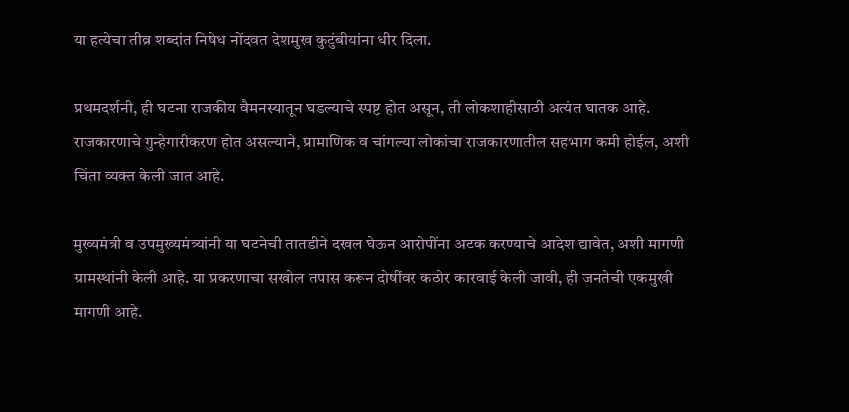या हत्येचा तीव्र शब्दांत निषेध नोंदवत देशमुख कुटुंबीयांना धीर दिला.

प्रथमदर्शनी, ही घटना राजकीय वैमनस्यातून घडल्याचे स्पष्ट होत असून, ती लोकशाहीसाठी अत्यंत घातक आहे. राजकारणाचे गुन्हेगारीकरण होत असल्याने, प्रामाणिक व चांगल्या लोकांचा राजकारणातील सहभाग कमी होईल, अशी चिंता व्यक्त केली जात आहे.

मुख्यमंत्री व उपमुख्यमंत्र्यांनी या घटनेची तातडीने दखल घेऊन आरोपींना अटक करण्याचे आदेश द्यावेत, अशी मागणी ग्रामस्थांनी केली आहे. या प्रकरणाचा सखोल तपास करून दोषींवर कठोर कारवाई केली जावी, ही जनतेची एकमुखी मागणी आहे.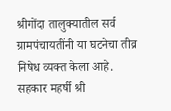श्रीगोंदा तालुक्यातील सर्व ग्रामपंचायतींनी या घटनेचा तीव्र निषेध व्यक्त केला आहे. सहकार महर्षी श्री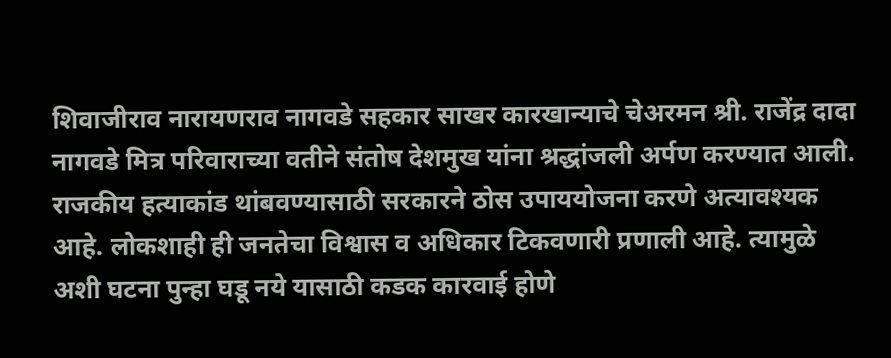शिवाजीराव नारायणराव नागवडे सहकार साखर कारखान्याचे चेअरमन श्री. राजेंद्र दादा नागवडे मित्र परिवाराच्या वतीने संतोष देशमुख यांना श्रद्धांजली अर्पण करण्यात आली.
राजकीय हत्याकांड थांबवण्यासाठी सरकारने ठोस उपाययोजना करणे अत्यावश्यक आहे. लोकशाही ही जनतेचा विश्वास व अधिकार टिकवणारी प्रणाली आहे. त्यामुळे अशी घटना पुन्हा घडू नये यासाठी कडक कारवाई होणे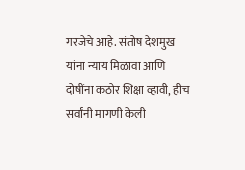गरजेचे आहे. संतोष देशमुख यांना न्याय मिळावा आणि दोषींना कठोर शिक्षा व्हावी, हीच सर्वांनी मागणी केली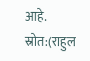आहे.
स्रोत:(राहुल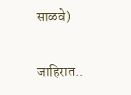साळवे)

जाहिरात..